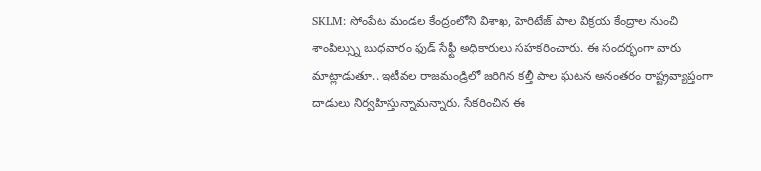SKLM: సోంపేట మండల కేంద్రంలోని విశాఖ, హెరిటేజ్ పాల విక్రయ కేంద్రాల నుంచి శాంపిల్స్ను బుధవారం ఫుడ్ సేఫ్టీ అధికారులు సహకరించారు. ఈ సందర్భంగా వారు మాట్లాడుతూ.. ఇటీవల రాజమండ్రిలో జరిగిన కల్తీ పాల ఘటన అనంతరం రాష్ట్రవ్యాప్తంగా దాడులు నిర్వహిస్తున్నామన్నారు. సేకరించిన ఈ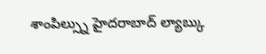శాంపిల్స్ను హైదరాబాద్ ల్యాబ్కు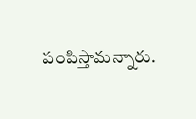పంపిస్తామన్నారు.